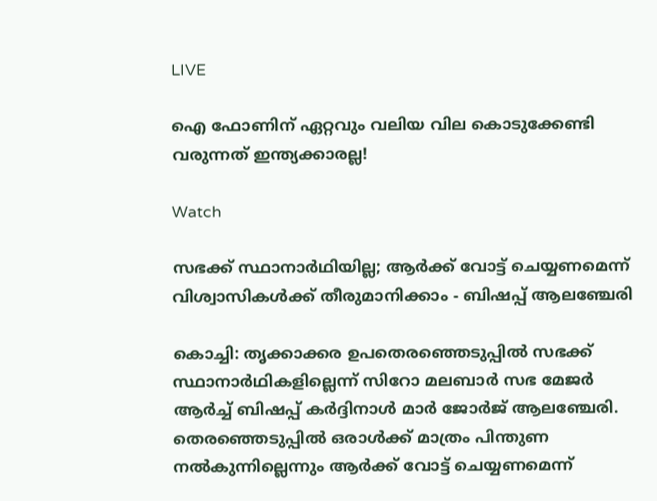LIVE

ഐ ഫോണിന് ഏറ്റവും വലിയ വില കൊടുക്കേണ്ടി വരുന്നത് ഇന്ത്യക്കാരല്ല!

Watch

സഭക്ക് സ്ഥാനാര്‍ഥിയില്ല; ആര്‍ക്ക് വോട്ട് ചെയ്യണമെന്ന് വിശ്വാസികള്‍ക്ക് തീരുമാനിക്കാം - ബിഷപ്പ് ആലഞ്ചേരി

കൊച്ചി: തൃക്കാക്കര ഉപതെരഞ്ഞെടുപ്പില്‍ സഭക്ക് സ്ഥാനാര്‍ഥികളില്ലെന്ന് സിറോ മലബാർ സഭ മേജര്‍ ആര്‍ച്ച് ബിഷപ്പ് കര്‍ദ്ദിനാള്‍ മാർ ജോർജ് ആലഞ്ചേരി. തെരഞ്ഞെടുപ്പില്‍ ഒരാള്‍ക്ക് മാത്രം പിന്തുണ നല്‍കുന്നില്ലെന്നും ആര്‍ക്ക് വോട്ട് ചെയ്യണമെന്ന്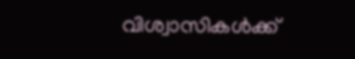വിശ്വാസികള്‍ക്ക്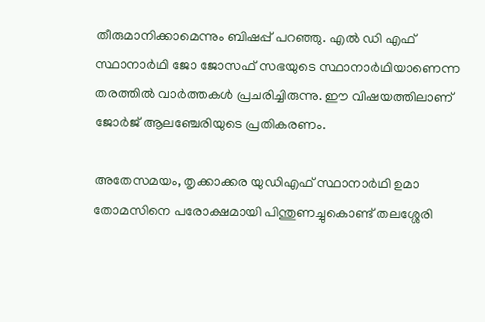തീരുമാനിക്കാമെന്നും ബിഷപ്പ് പറഞ്ഞു. എല്‍ ഡി എഫ് സ്ഥാനാര്‍ഥി ജോ ജോസഫ് സഭയുടെ സ്ഥാനാര്‍ഥിയാണെന്ന തരത്തില്‍ വാര്‍ത്തകള്‍ പ്രചരിച്ചിരുന്നു. ഈ വിഷയത്തിലാണ് ജോർജ് ആലഞ്ചേരിയുടെ പ്രതികരണം.

അതേസമയം, തൃക്കാക്കര യുഡിഎഫ് സ്ഥാനാര്‍ഥി ഉമാ തോമസിനെ പരോക്ഷമായി പിന്തുണച്ചുകൊണ്ട് തലശ്ശേരി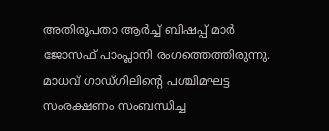അതിരൂപതാ ആര്‍ച്ച് ബിഷപ്പ് മാര്‍ ജോസഫ് പാംപ്ലാനി രംഗത്തെത്തിരുന്നു. മാധവ് ഗാഡ്ഗിലിന്റെ പശ്ചിമഘട്ട സംരക്ഷണം സംബന്ധിച്ച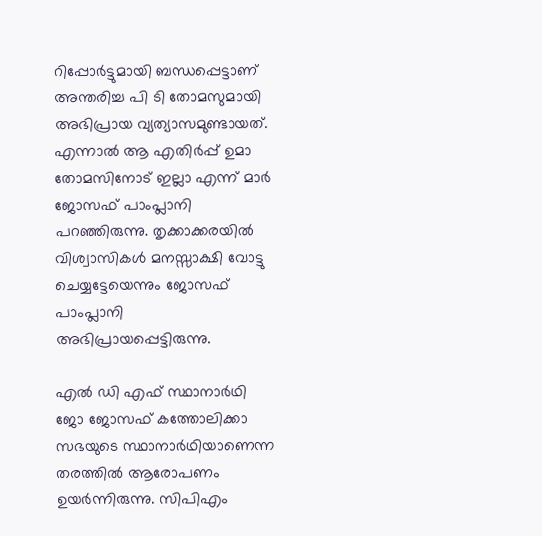റിപ്പോര്‍ട്ടുമായി ബന്ധപ്പെട്ടാണ് അന്തരിച്ച പി ടി തോമസുമായി അഭിപ്രായ വ്യത്യാസമുണ്ടായത്. എന്നാല്‍ ആ എതിര്‍പ്പ് ഉമാ തോമസിനോട് ഇല്ലാ എന്ന് മാര്‍ ജോസഫ് പാംപ്ലാനി പറഞ്ഞിരുന്നു. തൃക്കാക്കരയില്‍ വിശ്വാസികള്‍ മനസ്സാക്ഷി വോട്ടു ചെയ്യട്ടേയെന്നും ജോസഫ് പാംപ്ലാനി അഭിപ്രായപ്പെട്ടിരുന്നു.

എല്‍ ഡി എഫ് സ്ഥാനാര്‍ഥി ജോ ജോസഫ് കത്തോലിക്കാ സഭയുടെ സ്ഥാനാര്‍ഥിയാണെന്ന തരത്തില്‍ ആരോപണം ഉയര്‍ന്നിരുന്നു. സിപിഎം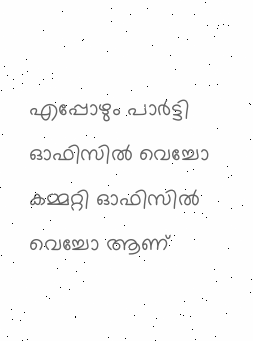എപ്പോഴും പാര്‍ട്ടി ഓഫിസില്‍ വെച്ചോ കമ്മറ്റി ഓഫിസില്‍ വെച്ചോ ആണ്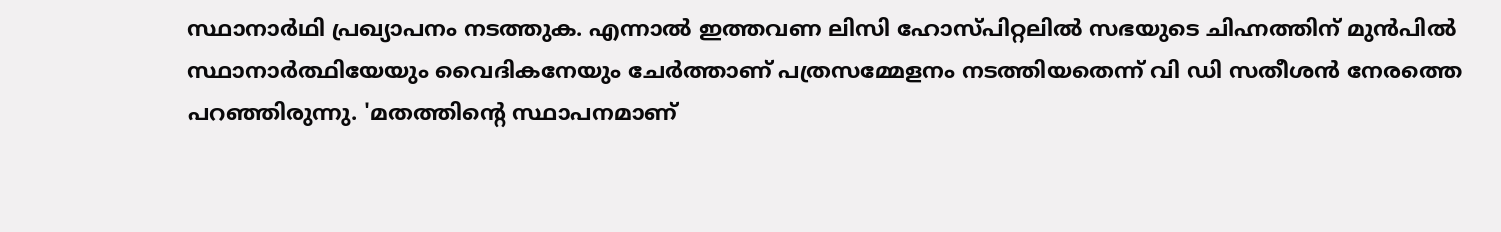സ്ഥാനാര്‍ഥി പ്രഖ്യാപനം നടത്തുക. എന്നാല്‍ ഇത്തവണ ലിസി ഹോസ്പിറ്റലില്‍ സഭയുടെ ചിഹ്നത്തിന് മുന്‍പില്‍ സ്ഥാനാര്‍ത്ഥിയേയും വൈദികനേയും ചേര്‍ത്താണ് പത്രസമ്മേളനം നടത്തിയതെന്ന് വി ഡി സതീശന്‍ നേരത്തെ പറഞ്ഞിരുന്നു. 'മതത്തിന്റെ സ്ഥാപനമാണ്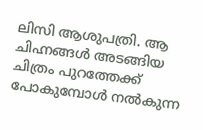ലിസി ആശുപത്രി. ആ ചിഹ്നങ്ങള്‍ അടങ്ങിയ ചിത്രം പുറത്തേക്ക് പോകുമ്പോള്‍ നല്‍കുന്ന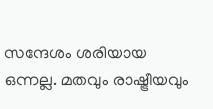സന്ദേശം ശരിയായ ഒന്നല്ല. മതവും രാഷ്ട്രീയവും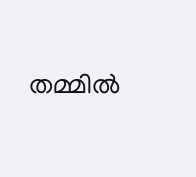തമ്മില്‍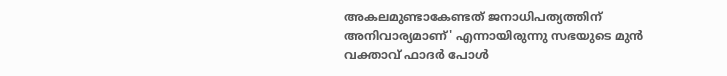അകലമുണ്ടാകേണ്ടത് ജനാധിപത്യത്തിന് അനിവാര്യമാണ്' എന്നായിരുന്നു സഭയുടെ മുന്‍ വക്താവ് ഫാദര്‍ പോള്‍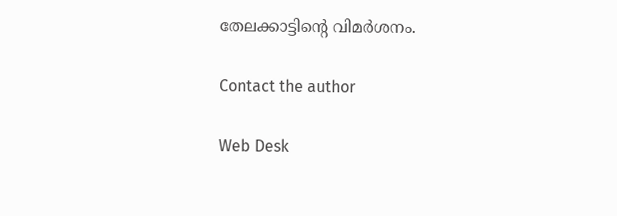തേലക്കാട്ടിന്‍റെ വിമര്‍ശനം.

Contact the author

Web Desk